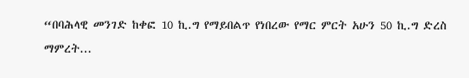“በባሕላዊ መንገድ ከቀፎ 10 ኪ.ግ የማይበልጥ የነበረው የማር ምርት አሁን 50 ኪ.ግ ድረስ ማምረት...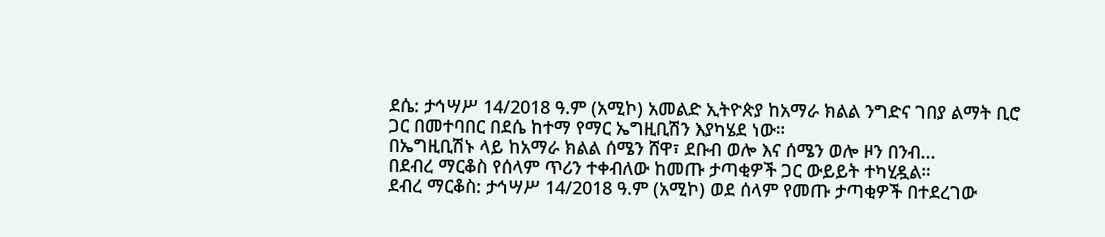ደሴ: ታኅሣሥ 14/2018 ዓ.ም (አሚኮ) አመልድ ኢትዮጵያ ከአማራ ክልል ንግድና ገበያ ልማት ቢሮ ጋር በመተባበር በደሴ ከተማ የማር ኤግዚቢሽን እያካሄደ ነው።
በኤግዚቢሽኑ ላይ ከአማራ ክልል ሰሜን ሸዋ፣ ደቡብ ወሎ እና ሰሜን ወሎ ዞን በንብ...
በደብረ ማርቆስ የሰላም ጥሪን ተቀብለው ከመጡ ታጣቂዎች ጋር ውይይት ተካሂዷል።
ደብረ ማርቆስ: ታኅሣሥ 14/2018 ዓ.ም (አሚኮ) ወደ ሰላም የመጡ ታጣቂዎች በተደረገው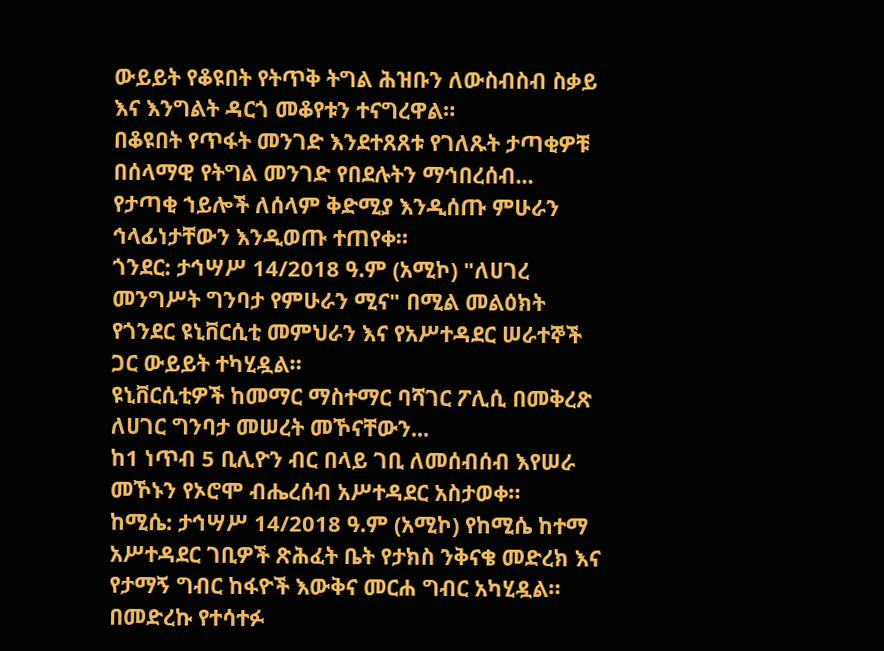ውይይት የቆዩበት የትጥቅ ትግል ሕዝቡን ለውስብስብ ስቃይ እና እንግልት ዳርጎ መቆየቱን ተናግረዋል።
በቆዩበት የጥፋት መንገድ እንደተጸጸቱ የገለጹት ታጣቂዎቹ በሰላማዊ የትግል መንገድ የበደሉትን ማኅበረሰብ...
የታጣቂ ኀይሎች ለሰላም ቅድሚያ እንዲሰጡ ምሁራን ኅላፊነታቸውን እንዲወጡ ተጠየቀ።
ጎንደር: ታኅሣሥ 14/2018 ዓ.ም (አሚኮ) "ለሀገረ መንግሥት ግንባታ የምሁራን ሚና" በሚል መልዕክት የጎንደር ዩኒቨርሲቲ መምህራን እና የአሥተዳደር ሠራተኞች ጋር ውይይት ተካሂዷል።
ዩኒቨርሲቲዎች ከመማር ማስተማር ባሻገር ፖሊሲ በመቅረጽ ለሀገር ግንባታ መሠረት መኾናቸውን...
ከ1 ነጥብ 5 ቢሊዮን ብር በላይ ገቢ ለመሰብሰብ እየሠራ መኾኑን የኦሮሞ ብሔረሰብ አሥተዳደር አስታወቀ።
ከሚሴ: ታኅሣሥ 14/2018 ዓ.ም (አሚኮ) የከሚሴ ከተማ አሥተዳደር ገቢዎች ጽሕፈት ቤት የታክስ ንቅናቄ መድረክ እና የታማኝ ግብር ከፋዮች እውቅና መርሐ ግብር አካሂዷል።
በመድረኩ የተሳተፉ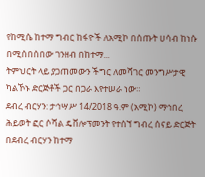የከሚሴ ከተማ ግብር ከፋዮች ለአሚኮ በሰጡት ሀሳብ ከነሱ በሚሰበሰበው ገንዘብ በከተማ...
ትምህርት ላይ ያጋጠመውን ችግር ለመሻገር መንግሥታዊ ካልኾኑ ድርጅቶች ጋር በጋራ እየተሠራ ነው።
ደብረ ብርሃን: ታኅሣሥ 14/2018 ዓ.ም (አሚኮ) ማኅበረ ሕይወት ፎር ሶሻል ዴቨሎፕመንት የተሰኘ ግብረ ሰናይ ድርጅት በደብረ ብርሃን ከተማ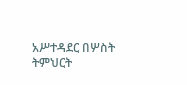አሥተዳደር በሦስት ትምህርት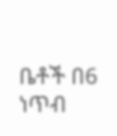ቤቶች በ6 ነጥብ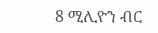8 ሚሊዮን ብር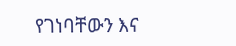የገነባቸውን እና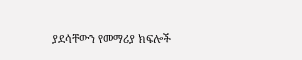ያደሳቸውን የመማሪያ ክፍሎች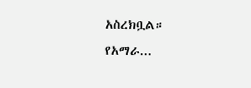አስረክቧል።
የአማራ...